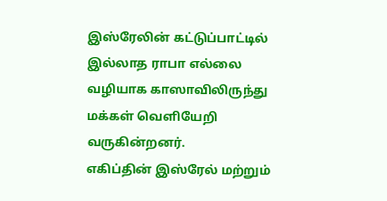இஸ்ரேலின் கட்டுப்பாட்டில் இல்லாத ராபா எல்லை வழியாக காஸாவிலிருந்து மக்கள் வெளியேறி வருகின்றனர்.
எகிப்தின் இஸ்ரேல் மற்றும்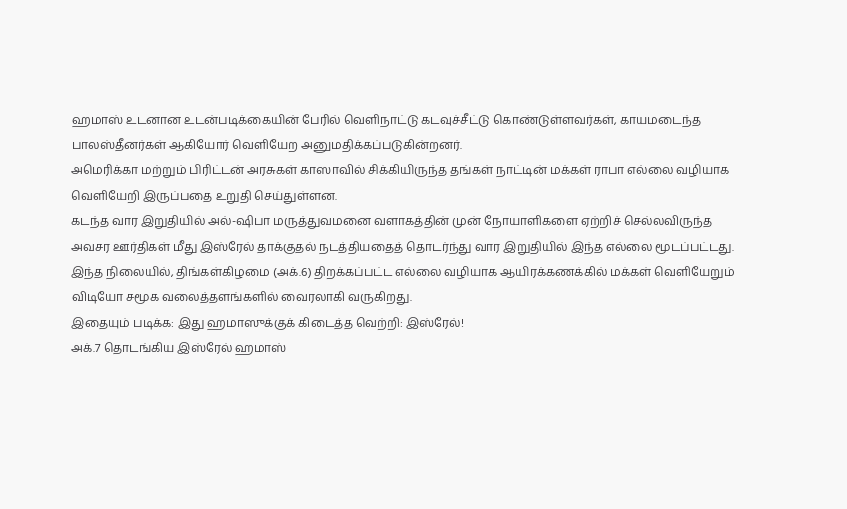ஹமாஸ் உடனான உடன்படிக்கையின் பேரில் வெளிநாட்டு கடவுச்சீட்டு கொண்டுள்ளவர்கள், காயமடைந்த பாலஸ்தீனர்கள் ஆகியோர் வெளியேற அனுமதிக்கப்படுகின்றனர்.
அமெரிக்கா மற்றும் பிரிட்டன் அரசுகள் காஸாவில் சிக்கியிருந்த தங்கள் நாட்டின் மக்கள் ராபா எல்லை வழியாக வெளியேறி இருப்பதை உறுதி செய்துள்ளன.
கடந்த வார இறுதியில் அல்-ஷிபா மருத்துவமனை வளாகத்தின் முன் நோயாளிகளை ஏற்றிச் செல்லவிருந்த அவசர ஊர்திகள் மீது இஸ்ரேல் தாக்குதல் நடத்தியதைத் தொடர்ந்து வார இறுதியில் இந்த எல்லை மூடப்பட்டது.
இந்த நிலையில், திங்கள்கிழமை (அக்.6) திறக்கப்பட்ட எல்லை வழியாக ஆயிரக்கணக்கில் மக்கள் வெளியேறும் விடியோ சமூக வலைத்தளங்களில் வைரலாகி வருகிறது.
இதையும் படிக்க: இது ஹமாஸுக்குக் கிடைத்த வெற்றி: இஸ்ரேல்!
அக்.7 தொடங்கிய இஸ்ரேல் ஹமாஸ்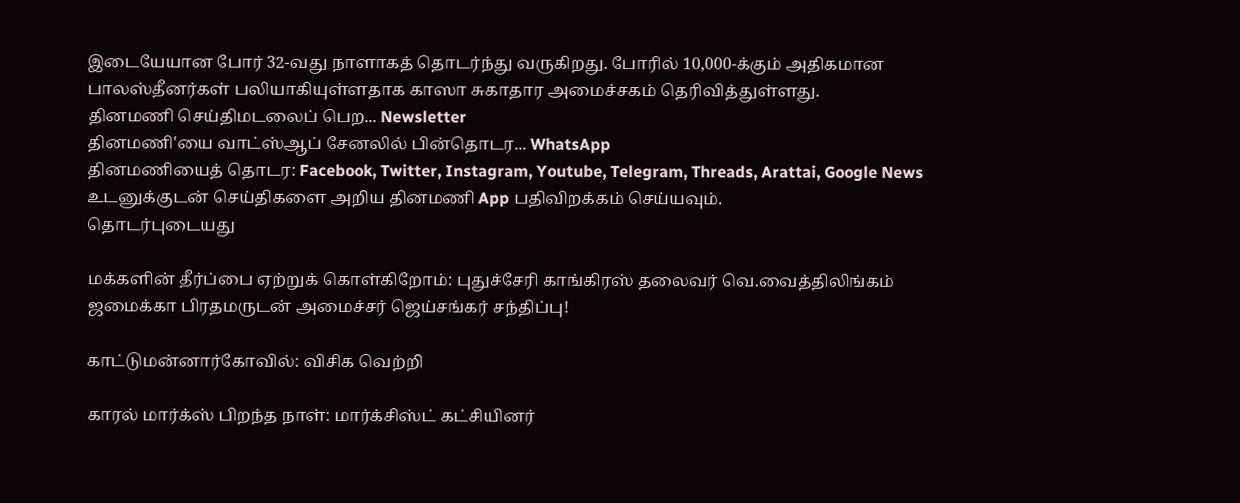இடையேயான போர் 32-வது நாளாகத் தொடர்ந்து வருகிறது. போரில் 10,000-க்கும் அதிகமான பாலஸ்தீனர்கள் பலியாகியுள்ளதாக காஸா சுகாதார அமைச்சகம் தெரிவித்துள்ளது.
தினமணி செய்திமடலைப் பெற... Newsletter
தினமணி'யை வாட்ஸ்ஆப் சேனலில் பின்தொடர... WhatsApp
தினமணியைத் தொடர: Facebook, Twitter, Instagram, Youtube, Telegram, Threads, Arattai, Google News
உடனுக்குடன் செய்திகளை அறிய தினமணி App பதிவிறக்கம் செய்யவும்.
தொடர்புடையது

மக்களின் தீர்ப்பை ஏற்றுக் கொள்கிறோம்: புதுச்சேரி காங்கிரஸ் தலைவர் வெ.வைத்திலிங்கம்
ஜமைக்கா பிரதமருடன் அமைச்சர் ஜெய்சங்கர் சந்திப்பு!

காட்டுமன்னார்கோவில்: விசிக வெற்றி

காரல் மார்க்ஸ் பிறந்த நாள்: மார்க்சிஸ்ட் கட்சியினர்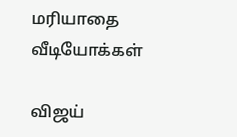மரியாதை
வீடியோக்கள்

விஜய்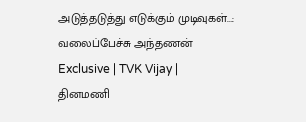அடுத்தடுத்து எடுக்கும் முடிவுகள்...: வலைப்பேச்சு அந்தணன் Exclusive | TVK Vijay |
தினமணி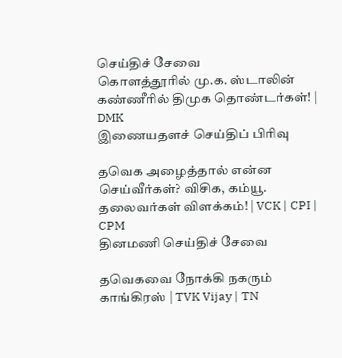செய்திச் சேவை
கொளத்தூரில் மு.க. ஸ்டாலின் கண்ணீரில் திமுக தொண்டர்கள்! | DMK
இணையதளச் செய்திப் பிரிவு

தவெக அழைத்தால் என்ன செய்வீர்கள்? விசிக, கம்யூ. தலைவர்கள் விளக்கம்! | VCK | CPI | CPM
தினமணி செய்திச் சேவை

தவெகவை நோக்கி நகரும் காங்கிரஸ் | TVK Vijay | TN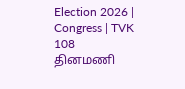Election 2026 | Congress | TVK 108
தினமணி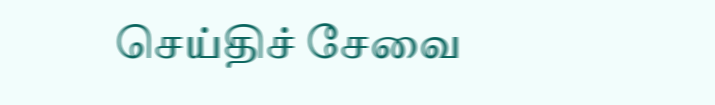செய்திச் சேவை